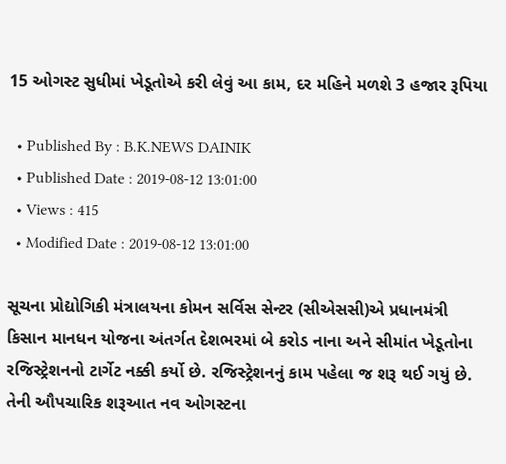15 ઓગસ્ટ સુધીમાં ખેડૂતોએ કરી લેવું આ કામ, દર મહિને મળશે 3 હજાર રૂપિયા

  • Published By : B.K.NEWS DAINIK
  • Published Date : 2019-08-12 13:01:00
  • Views : 415
  • Modified Date : 2019-08-12 13:01:00

સૂચના પ્રોદ્યોગિકી મંત્રાલયના કોમન સર્વિસ સેન્ટર (સીએસસી)એ પ્રધાનમંત્રી કિસાન માનધન યોજના અંતર્ગત દેશભરમાં બે કરોડ નાના અને સીમાંત ખેડૂતોના રજિસ્ટ્રેશનનો ટાર્ગેટ નક્કી કર્યો છે. રજિસ્ટ્રેશનનું કામ પહેલા જ શરૂ થઈ ગયું છે. તેની ઔપચારિક શરૂઆત નવ ઓગસ્ટના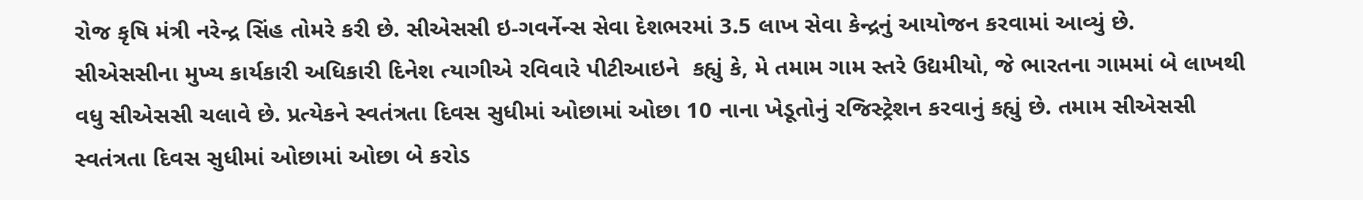રોજ કૃષિ મંત્રી નરેન્દ્ર સિંહ તોમરે કરી છે. સીએસસી ઇ-ગવર્નેન્સ સેવા દેશભરમાં 3.5 લાખ સેવા કેન્દ્રનું આયોજન કરવામાં આવ્યું છે.
સીએસસીના મુખ્ય કાર્યકારી અધિકારી દિનેશ ત્યાગીએ રવિવારે પીટીઆઇને  કહ્યું કે, મે તમામ ગામ સ્તરે ઉદ્યમીયો, જે ભારતના ગામમાં બે લાખથી વધુ સીએસસી ચલાવે છે. પ્રત્યેકને સ્વતંત્રતા દિવસ સુધીમાં ઓછામાં ઓછા 10 નાના ખેડૂતોનું રજિસ્ટ્રેશન કરવાનું કહ્યું છે. તમામ સીએસસી સ્વતંત્રતા દિવસ સુધીમાં ઓછામાં ઓછા બે કરોડ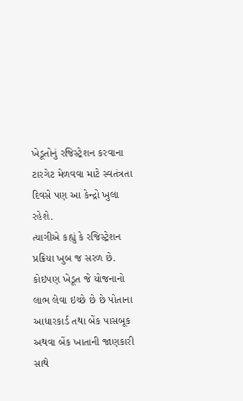ખેડૂતોનું રજિસ્ટ્રેશન કરવાના ટારગેટ મેળવવા માટે સ્વતંત્રતા દિવસે પણ આ કેન્દ્રો ખુલા રહેશે.
ત્યાગીએ કહ્યું કે રજિસ્ટ્રેશન પ્રક્રિયા ખુબ જ સરળ છે. કોઇપણ ખેડૂત જે યોજનાનો લાભ લેવા ઇચ્છે છે છે પોતાના આધારકાર્ડ તથા બેંક પાસબૂક અથવા બેંક ખાતાની જાણકારી સાથે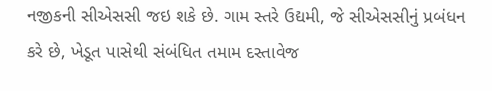નજીકની સીએસસી જઇ શકે છે. ગામ સ્તરે ઉદ્યમી, જે સીએસસીનું પ્રબંધન કરે છે, ખેડૂત પાસેથી સંબંધિત તમામ દસ્તાવેજ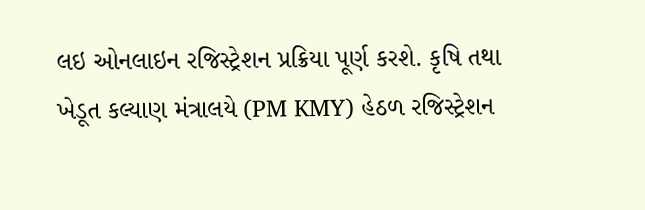લઇ ઓનલાઇન રજિસ્ટ્રેશન પ્રક્રિયા પૂર્ણ કરશે. કૃષિ તથા ખેડૂત કલ્યાણ મંત્રાલયે (PM KMY) હેઠળ રજિસ્ટ્રેશન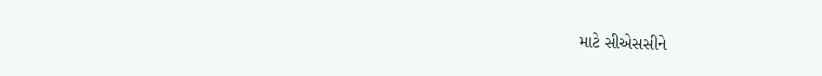માટે સીએસસીને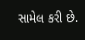સામેલ કરી છે.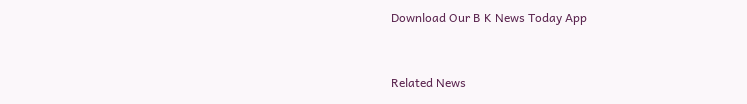Download Our B K News Today App



Related News